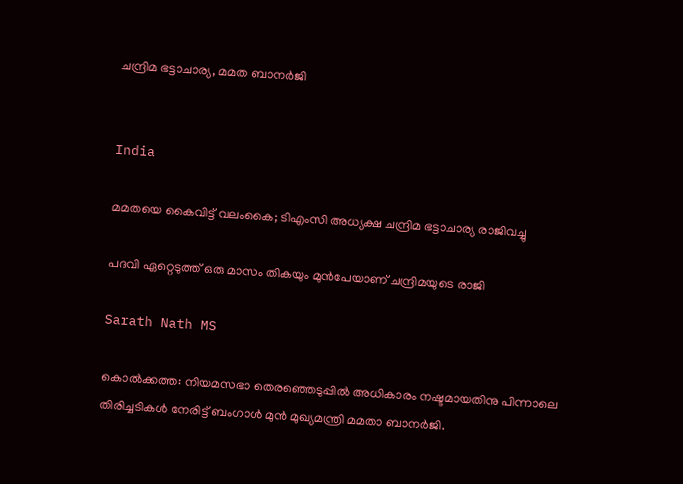ചന്ദ്രിമ ഭട്ടാചാര്യ, മമത ബാനര്‍ജി


India

മമതയെ കൈവിട്ട് വലംകൈ; ടിഎംസി അധ്യക്ഷ ചന്ദ്രിമ ഭട്ടാചാര്യ രാജിവച്ചു

പദവി ഏറ്റെടുത്ത് ഒരു മാസം തികയും മുൻപേയാണ് ചന്ദ്രിമയുടെ രാജി

Sarath Nath MS

കൊൽക്കത്ത: നിയമസഭാ തെരഞ്ഞെടുപ്പിൽ അധികാരം നഷ്ടമായതിനു പിന്നാലെ തിരിച്ചടികൾ നേരിട്ട് ബംഗാൾ മുൻ മുഖ്യമന്ത്രി മമതാ ബാനർജി.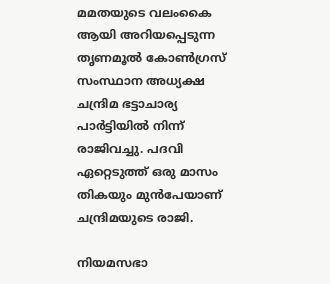മമതയുടെ വലംകൈ ആയി അറിയപ്പെടുന്ന തൃണമൂൽ കോൺഗ്രസ് സംസ്ഥാന അധ്യക്ഷ ചന്ദ്രിമ ഭട്ടാചാര്യ പാർട്ടിയിൽ നിന്ന് രാജിവച്ചു. പദവി ഏറ്റെടുത്ത് ഒരു മാസം തികയും മുൻപേയാണ് ചന്ദ്രിമയുടെ രാജി.

നിയമസഭാ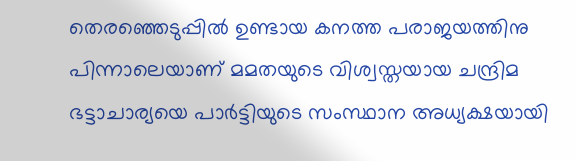തെരഞ്ഞെടുപ്പിൽ ഉണ്ടായ കനത്ത പരാജയത്തിനു പിന്നാലെയാണ് മമതയുടെ വിശ്വസ്തയായ ചന്ദ്രിമ ഭട്ടാചാര്യയെ പാർട്ടിയുടെ സംസ്ഥാന അധ്യക്ഷയായി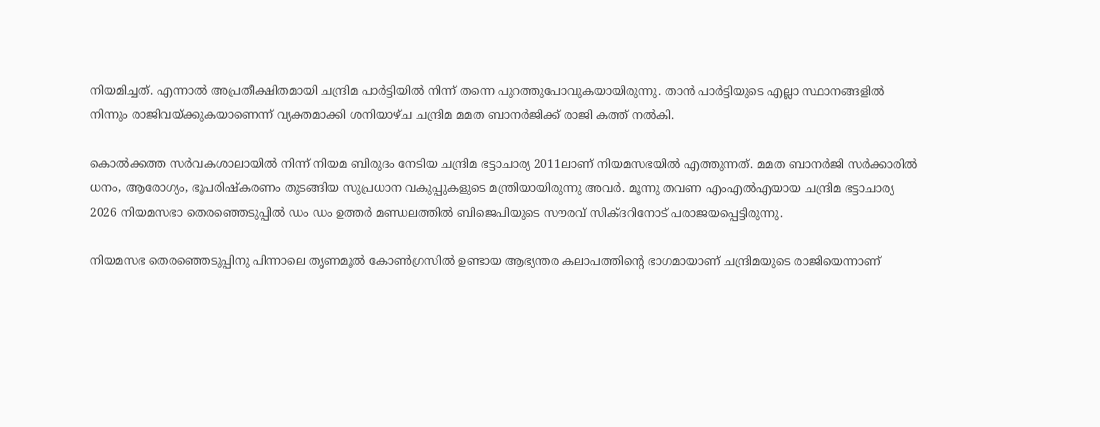നിയമിച്ചത്. എന്നാൽ അപ്രതീക്ഷിതമായി ചന്ദ്രിമ പാർട്ടിയിൽ നിന്ന് തന്നെ പുറത്തുപോവുകയായിരുന്നു. താൻ പാർട്ടിയുടെ എല്ലാ സ്ഥാനങ്ങളിൽ നിന്നും രാജിവയ്ക്കുകയാണെന്ന് വ്യക്തമാക്കി ശനിയാഴ്ച ചന്ദ്രിമ മമത ബാനർജിക്ക് രാജി കത്ത് നൽകി.

കൊൽക്കത്ത സർവകശാലായിൽ നിന്ന് നിയമ ബിരുദം നേടിയ ചന്ദ്രിമ ഭട്ടാചാര്യ 2011ലാണ് നിയമസഭയിൽ എത്തുന്നത്. മമത ബാനർജി സർക്കാരിൽ ധനം, ആരോഗ്യം, ഭൂപരിഷ്കരണം തുടങ്ങിയ സുപ്രധാന വകുപ്പുകളുടെ മന്ത്രിയായിരുന്നു അവർ. മൂന്നു തവണ എംഎൽഎയായ ചന്ദ്രിമ ഭട്ടാചാര്യ 2026 നിയമസഭാ തെരഞ്ഞെടുപ്പിൽ ഡം ഡം ഉത്തർ മണ്ഡലത്തിൽ ബിജെപിയുടെ സൗരവ് സിക്ദറിനോട് പരാജയപ്പെട്ടിരുന്നു.

നിയമസഭ തെരഞ്ഞെടുപ്പിനു പിന്നാലെ തൃണമൂൽ കോൺഗ്രസിൽ ഉണ്ടായ ആഭ്യന്തര കലാപത്തിന്‍റെ ഭാഗമായാണ് ചന്ദ്രിമയുടെ രാജിയെന്നാണ്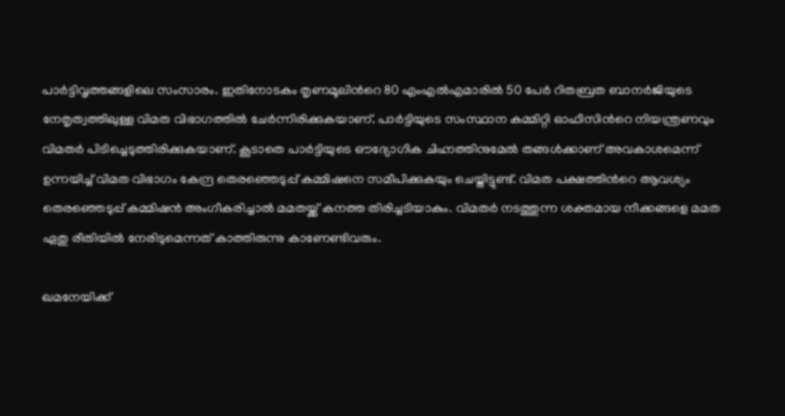പാർട്ടിവൃത്തങ്ങളിലെ സംസാരം. ഇതിനോടകം തൃണമൂലിന്‍റെ 80 എംഎൽഎമാരിൽ 50 പേർ റിതബ്രത ബാനർജിയുടെ നേതൃത്വത്തിലുള്ള വിമത വിഭാഗത്തിൽ ചേർന്നിരിക്കുകയാണ്. പാർട്ടിയുടെ സംസ്ഥാന കമ്മിറ്റി ഓഫീസിന്‍റെ നിയന്ത്രണവും വിമതർ പിടിച്ചെടുത്തിരിക്കുകയാണ്. കൂടാതെ പാർട്ടിയുടെ ഔദ്യോഗിക ചിഹ്നത്തിനുമേൽ തങ്ങൾക്കാണ് അവകാശമെന്ന് ഉന്നയിച്ച് വിമത വിഭാഗം കേന്ദ്ര തെരഞ്ഞെടുപ്പ് കമ്മിഷനെ സമീപിക്കുകയും ചെയ്തിട്ടുണ്ട്. വിമത പക്ഷത്തിന്‍റെ ആവശ്യം തെരഞ്ഞെടുപ്പ് കമ്മിഷൻ അംഗീകരിച്ചാൽ മമതയ്ക്ക് കനത്ത തിരിച്ചടിയാകും. വിമതർ നടത്തുന്ന ശക്തമായ നീക്കങ്ങളെ മമത ഏതു രീതിയിൽ നേരിടുമെന്നത് കാത്തിരുന്നു കാണേണ്ടിവരും.

ഖമനേയിക്ക്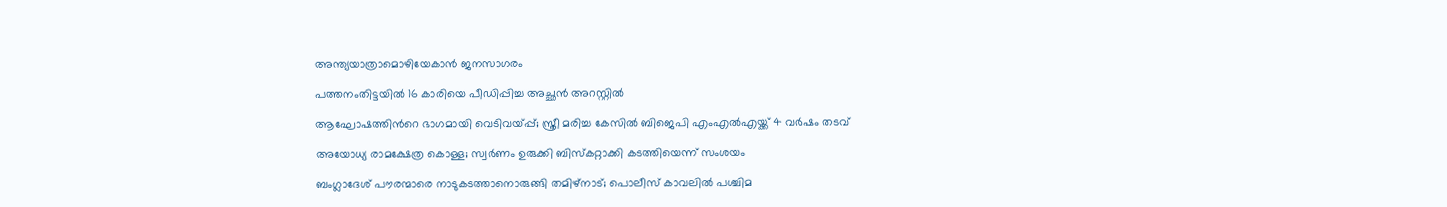അന്ത്യയാത്രാമൊഴിയേകാൻ ജനസാഗരം

പത്തനംതിട്ടയിൽ 16 കാരിയെ പീഡിപ്പിച്ച അച്ഛൻ അറസ്റ്റിൽ

ആഘോഷത്തിന്‍റെ ഭാഗമായി വെടിവയ്പ്പ്; സ്ത്രീ മരിച്ച കേസിൽ ബിജെപി എംഎൽഎയ്ക്ക് 4 വർഷം തടവ്

അയോധ്യ രാമക്ഷേത്ര കൊള്ള; സ്വർണം ഉരുക്കി ബിസ്കറ്റാക്കി കടത്തിയെന്ന് സംശയം

ബംഗ്ലാദേശ് പൗരന്മാരെ നാടുകടത്താനൊരുങ്ങി തമിഴ്നാട്; പൊലീസ് കാവലിൽ പശ്ചിമ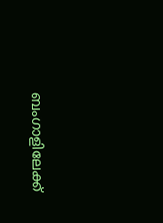ബംഗാളിലേക്ക്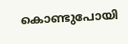കൊണ്ടുപോയി